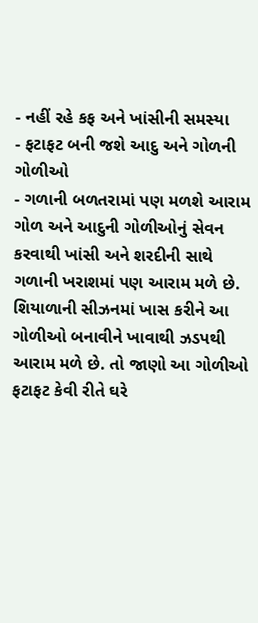- નહીં રહે કફ અને ખાંસીની સમસ્યા
- ફટાફટ બની જશે આદુ અને ગોળની ગોળીઓ
- ગળાની બળતરામાં પણ મળશે આરામ
ગોળ અને આદુની ગોળીઓનું સેવન કરવાથી ખાંસી અને શરદીની સાથે ગળાની ખરાશમાં પણ આરામ મળે છે. શિયાળાની સીઝનમાં ખાસ કરીને આ ગોળીઓ બનાવીને ખાવાથી ઝડપથી આરામ મળે છે. તો જાણો આ ગોળીઓ ફટાફટ કેવી રીતે ઘરે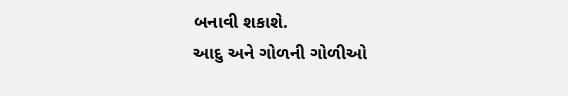બનાવી શકાશે.
આદુ અને ગોળની ગોળીઓ